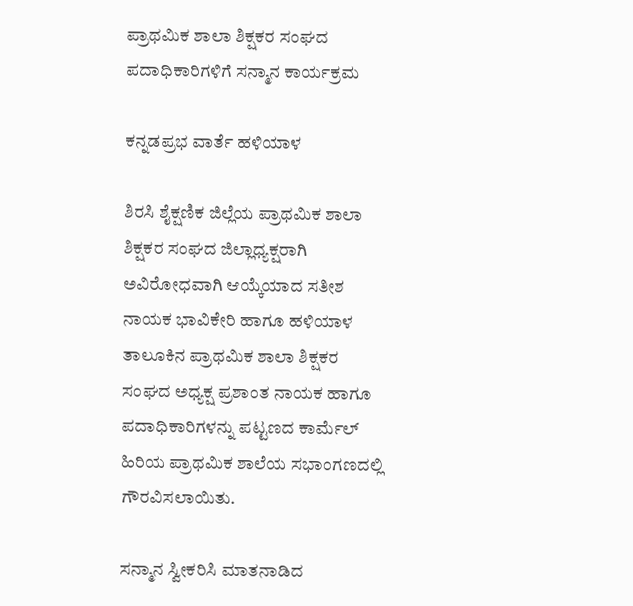ಪ್ರಾಥಮಿಕ ಶಾಲಾ ಶಿಕ್ಷಕರ ಸಂಘದ ಪದಾಧಿಕಾರಿಗಳಿಗೆ ಸನ್ಮಾನ ಕಾರ್ಯಕ್ರಮ

ಕನ್ನಡಪ್ರಭ ವಾರ್ತೆ ಹಳಿಯಾಳ

ಶಿರಸಿ ಶೈಕ್ಷಣಿಕ ಜಿಲ್ಲೆಯ ಪ್ರಾಥಮಿಕ ಶಾಲಾ ಶಿಕ್ಷಕರ ಸಂಘದ ಜಿಲ್ಲಾಧ್ಯಕ್ಷರಾಗಿ ಅವಿರೋಧವಾಗಿ ಆಯ್ಕೆಯಾದ ಸತೀಶ ನಾಯಕ ಭಾವಿಕೇರಿ ಹಾಗೂ ಹಳಿಯಾಳ ತಾಲೂಕಿನ ಪ್ರಾಥಮಿಕ ಶಾಲಾ ಶಿಕ್ಷಕರ ಸಂಘದ ಅಧ್ಯಕ್ಷ ಪ್ರಶಾಂತ ನಾಯಕ ಹಾಗೂ ಪದಾಧಿಕಾರಿಗಳನ್ನು ಪಟ್ಟಣದ ಕಾರ್ಮೆಲ್ ಹಿರಿಯ ಪ್ರಾಥಮಿಕ ಶಾಲೆಯ ಸಭಾಂಗಣದಲ್ಲಿ ಗೌರವಿಸಲಾಯಿತು.

ಸನ್ಮಾನ ಸ್ವೀಕರಿಸಿ ಮಾತನಾಡಿದ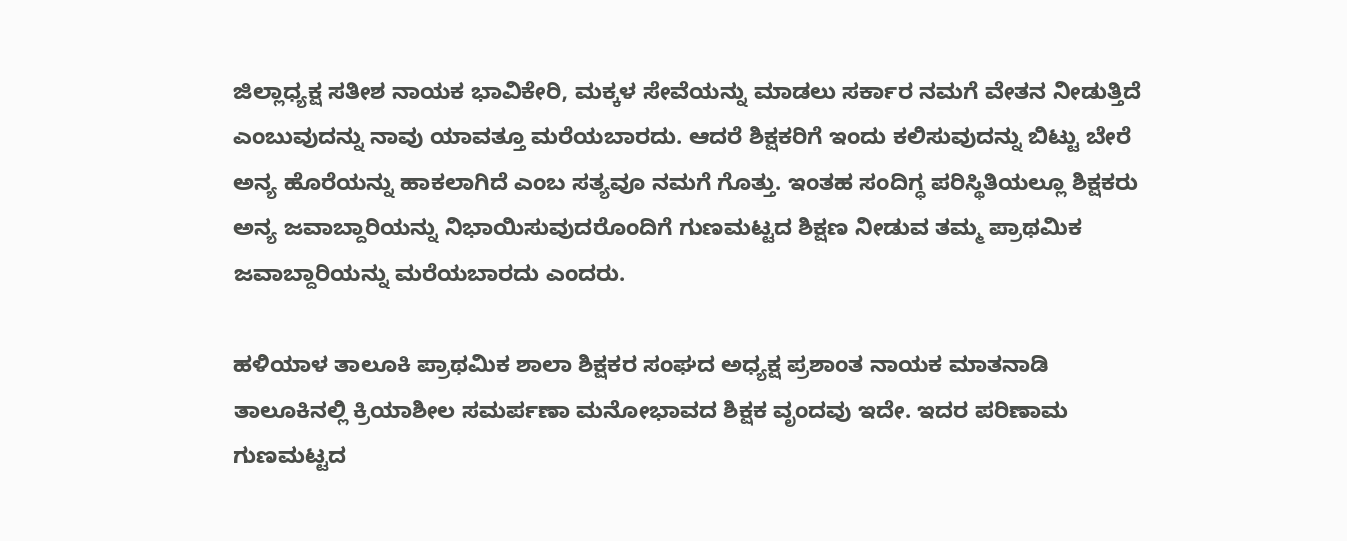ಜಿಲ್ಲಾಧ್ಯಕ್ಷ ಸತೀಶ ನಾಯಕ ಭಾವಿಕೇರಿ, ಮಕ್ಕಳ ಸೇವೆಯನ್ನು ಮಾಡಲು ಸರ್ಕಾರ ನಮಗೆ ವೇತನ ನೀಡುತ್ತಿದೆ ಎಂಬುವುದನ್ನು ನಾವು ಯಾವತ್ತೂ ಮರೆಯಬಾರದು. ಆದರೆ ಶಿಕ್ಷಕರಿಗೆ ಇಂದು ಕಲಿಸುವುದನ್ನು ಬಿಟ್ಟು ಬೇರೆ ಅನ್ಯ ಹೊರೆಯನ್ನು ಹಾಕಲಾಗಿದೆ ಎಂಬ ಸತ್ಯವೂ ನಮಗೆ ಗೊತ್ತು. ಇಂತಹ ಸಂದಿಗ್ಧ ಪರಿಸ್ಥಿತಿಯಲ್ಲೂ ಶಿಕ್ಷಕರು ಅನ್ಯ ಜವಾಬ್ದಾರಿಯನ್ನು ನಿಭಾಯಿಸುವುದರೊಂದಿಗೆ ಗುಣಮಟ್ಟದ ಶಿಕ್ಷಣ ನೀಡುವ ತಮ್ಮ ಪ್ರಾಥಮಿಕ ಜವಾಬ್ದಾರಿಯನ್ನು ಮರೆಯಬಾರದು ಎಂದರು.

ಹಳಿಯಾಳ ತಾಲೂಕಿ ಪ್ರಾಥಮಿಕ ಶಾಲಾ ಶಿಕ್ಷಕರ ಸಂಘದ ಅಧ್ಯಕ್ಷ ಪ್ರಶಾಂತ ನಾಯಕ ಮಾತನಾಡಿ ತಾಲೂಕಿನಲ್ಲಿ ಕ್ರಿಯಾಶೀಲ ಸಮರ್ಪಣಾ ಮನೋಭಾವದ ಶಿಕ್ಷಕ ವೃಂದವು ಇದೇ. ಇದರ ಪರಿಣಾಮ ಗುಣಮಟ್ಟದ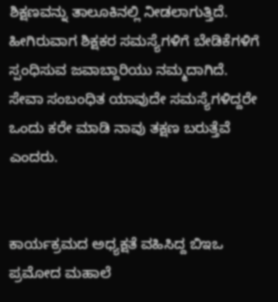ಶಿಕ್ಷಣವನ್ನು ತಾಲೂಕಿನಲ್ಲಿ ನೀಡಲಾಗುತ್ತಿದೆ. ಹೀಗಿರುವಾಗ ಶಿಕ್ಷಕರ ಸಮಸ್ಯೆಗಳಿಗೆ ಬೇಡಿಕೆಗಳಿಗೆ ಸ್ಪಂಧಿಸುವ ಜವಾಬ್ದಾರಿಯು ನಮ್ಮದಾಗಿದೆ. ಸೇವಾ ಸಂಬಂಧಿತ ಯಾವುದೇ ಸಮಸ್ಯೆಗಳಿದ್ದರೇ ಒಂದು ಕರೇ ಮಾಡಿ ನಾವು ತಕ್ಷಣ ಬರುತ್ತೆವೆ ಎಂದರು.


ಕಾರ್ಯಕ್ರಮದ ಅಧ್ಯಕ್ಷತೆ ವಹಿಸಿದ್ದ ಬಿಇಒ ಪ್ರಮೋದ ಮಹಾಲೆ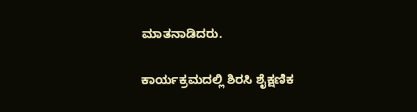ಮಾತನಾಡಿದರು.

ಕಾರ್ಯಕ್ರಮದಲ್ಲಿ ಶಿರಸಿ ಶೈಕ್ಷಣಿಕ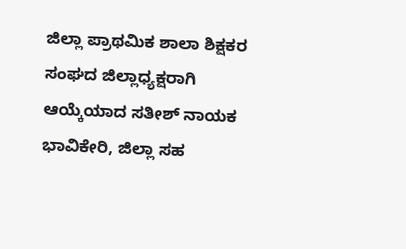ಜಿಲ್ಲಾ ಪ್ರಾಥಮಿಕ ಶಾಲಾ ಶಿಕ್ಷಕರ ಸಂಘದ ಜಿಲ್ಲಾಧ್ಯಕ್ಷರಾಗಿ ಆಯ್ಕೆಯಾದ ಸತೀಶ್ ನಾಯಕ ಭಾವಿಕೇರಿ, ಜಿಲ್ಲಾ ಸಹ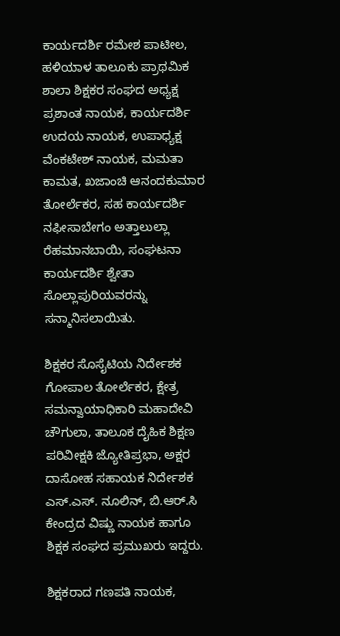ಕಾರ್ಯದರ್ಶಿ ರಮೇಶ ಪಾಟೀಲ, ಹಳಿಯಾಳ ತಾಲೂಕು ಪ್ರಾಥಮಿಕ ಶಾಲಾ ಶಿಕ್ಷಕರ ಸಂಘದ ಅಧ್ಯಕ್ಷ ಪ್ರಶಾಂತ ನಾಯಕ, ಕಾರ್ಯದರ್ಶಿ ಉದಯ ನಾಯಕ, ಉಪಾಧ್ಯಕ್ಷ ವೆಂಕಟೇಶ್ ನಾಯಕ, ಮಮತಾ ಕಾಮತ, ಖಜಾಂಚಿ ಆನಂದಕುಮಾರ ತೋರ್ಲೆಕರ, ಸಹ ಕಾರ್ಯದರ್ಶಿ ನಫೀಸಾಬೇಗಂ ಅತ್ತಾಲುಲ್ಲಾ ರೆಹಮಾನಬಾಯಿ, ಸಂಘಟನಾ ಕಾರ್ಯದರ್ಶಿ ಶ್ವೇತಾ ಸೊಲ್ಲಾಪುರಿಯವರನ್ನು ಸನ್ಮಾನಿಸಲಾಯಿತು.

ಶಿಕ್ಷಕರ ಸೊಸೈಟಿಯ ನಿರ್ದೇಶಕ ಗೋಪಾಲ ತೋರ್ಲೆಕರ, ಕ್ಷೇತ್ರ ಸಮನ್ವಾಯಾಧಿಕಾರಿ ಮಹಾದೇವಿ ಚೌಗುಲಾ, ತಾಲೂಕ ದೈಹಿಕ ಶಿಕ್ಷಣ ಪರಿವೀಕ್ಷಕಿ ಜ್ಯೋತಿಪ್ರಭಾ, ಅಕ್ಷರ ದಾಸೋಹ ಸಹಾಯಕ ನಿರ್ದೇಶಕ ಎಸ್.ಎಸ್. ನೂಲಿನ್, ಬಿ.ಆರ್.ಸಿ ಕೇಂದ್ರದ ವಿಷ್ಣು ನಾಯಕ ಹಾಗೂ ಶಿಕ್ಷಕ ಸಂಘದ ಪ್ರಮುಖರು ಇದ್ದರು.

ಶಿಕ್ಷಕರಾದ ಗಣಪತಿ ನಾಯಕ,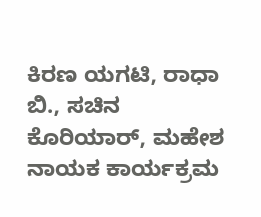ಕಿರಣ ಯಗಟಿ, ರಾಧಾ ಬಿ., ಸಚಿನ ಕೊರಿಯಾರ್, ಮಹೇಶ ನಾಯಕ ಕಾರ್ಯಕ್ರಮ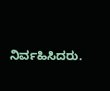ನಿರ್ವಹಿಸಿದರು.